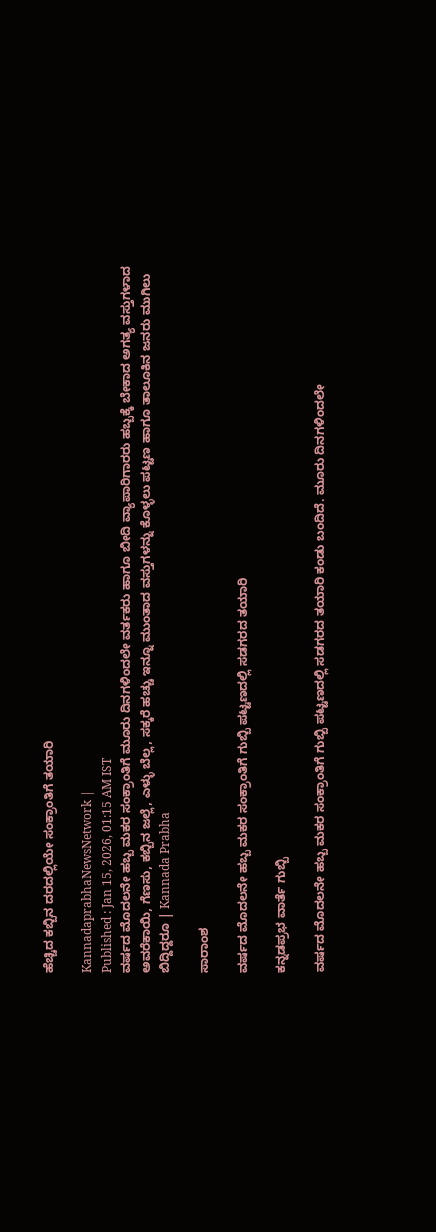ಹೆಚ್ಚಿದ ಕಬ್ಬಿನ ದರದಲ್ಲಿಯೇ ಸಂಕ್ರಾಂತಿಗೆ ತಯಾರಿ

KannadaprabhaNewsNetwork |
Published : Jan 15, 2026, 01:15 AM IST
ವರ್ಷದ ಮೊದಲನೇ ಹಬ್ಬ ಮಕರ ಸಂಕ್ರಾಂತಿಗೆ ಮೂರು ದಿನಗಳಿಂದಲೇ ವರ್ತಕರು ಹಾಗೂ ಬೀದಿ ವ್ಯಾಪಾರಿಗಾರರು ಹಬ್ಬಕ್ಕೆ ಬೇಕಾದ ಅಗತ್ಯ ವಸ್ತುಗಳಾದ ಅವರೆಕಾಯಿ, ಗೆಣಸು, ಕಬ್ಬಿನ ಜಲ್ಲೆ, ಎಳ್ಳು ಬೆಲ್ಲ, ಸಕ್ಕರೆ ಹಚ್ಚು ಇನ್ನೂ ಮುಂತಾದ ವಸ್ತುಗಳನ್ನು ಕೊಳ್ಳಲು ಪಟ್ಟಣ ಹಾಗೂ ತಾಲೂಕಿನ ಜನರು ಮುಗಿಲು ಬಿದ್ದಿದ್ದರೂ | Kannada Prabha

ಸಾರಾಂಶ

ವರ್ಷದ ಮೊದಲನೇ ಹಬ್ಬ ಮಕರ ಸಂಕ್ರಾಂತಿಗೆ ಗುಬ್ಬಿ ಪಟ್ಟಣದಲ್ಲಿ ಸಡಗರದ ತಯಾರಿ

ಕನ್ನಡಪ್ರಭ ವಾರ್ತೆ ಗುಬ್ಬಿ

ವರ್ಷದ ಮೊದಲನೇ ಹಬ್ಬ ಮಕರ ಸಂಕ್ರಾಂತಿಗೆ ಗುಬ್ಬಿ ಪಟ್ಟಣದಲ್ಲಿ ಸಡಗರದ ತಯಾರಿ ಕಂಡು ಬಂದಿದೆ. ಮೂರು ದಿನಗಳಿಂದಲೇ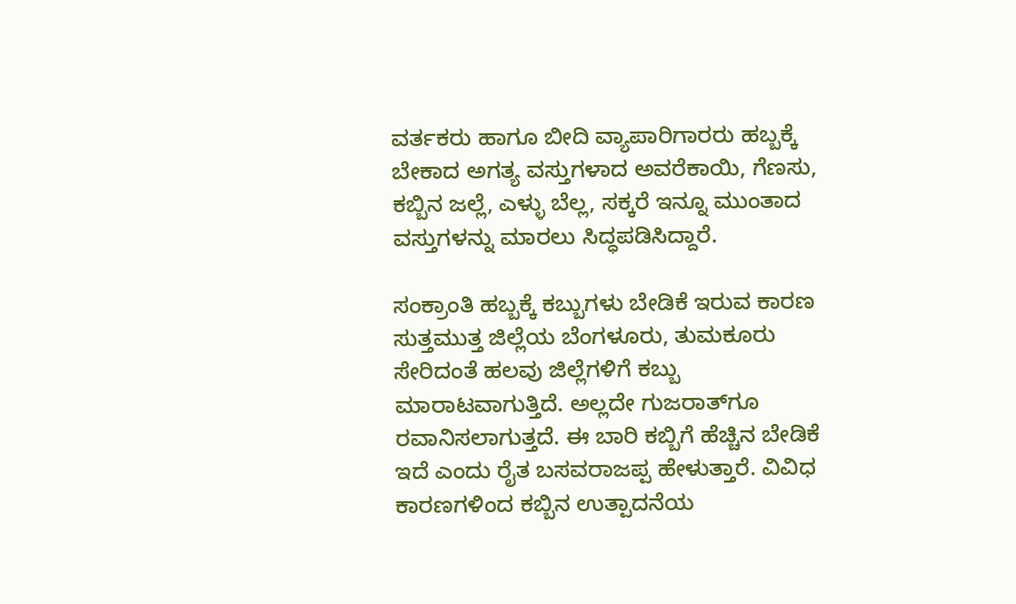ವರ್ತಕರು ಹಾಗೂ ಬೀದಿ ವ್ಯಾಪಾರಿಗಾರರು ಹಬ್ಬಕ್ಕೆ ಬೇಕಾದ ಅಗತ್ಯ ವಸ್ತುಗಳಾದ ಅವರೆಕಾಯಿ, ಗೆಣಸು, ಕಬ್ಬಿನ ಜಲ್ಲೆ, ಎಳ್ಳು ಬೆಲ್ಲ, ಸಕ್ಕರೆ ಇನ್ನೂ ಮುಂತಾದ ವಸ್ತುಗಳನ್ನು ಮಾರಲು ಸಿದ್ಧಪಡಿಸಿದ್ದಾರೆ.

ಸಂಕ್ರಾಂತಿ ಹಬ್ಬಕ್ಕೆ ಕಬ್ಬುಗಳು ಬೇಡಿಕೆ ಇರುವ ಕಾರಣ ಸುತ್ತಮುತ್ತ ಜಿಲ್ಲೆಯ ಬೆಂಗಳೂರು, ತುಮಕೂರು ಸೇರಿದಂತೆ ಹಲವು ಜಿಲ್ಲೆಗಳಿಗೆ ಕಬ್ಬು ಮಾರಾಟವಾಗುತ್ತಿದೆ. ಅಲ್ಲದೇ ಗುಜರಾತ್‌ಗೂ ರವಾನಿಸಲಾಗುತ್ತದೆ. ಈ ಬಾರಿ ಕಬ್ಬಿಗೆ ಹೆಚ್ಚಿನ ಬೇಡಿಕೆ ಇದೆ ಎಂದು ರೈತ ಬಸವರಾಜಪ್ಪ ಹೇಳುತ್ತಾರೆ. ವಿವಿಧ ಕಾರಣಗಳಿಂದ ಕಬ್ಬಿನ ಉತ್ಪಾದನೆಯ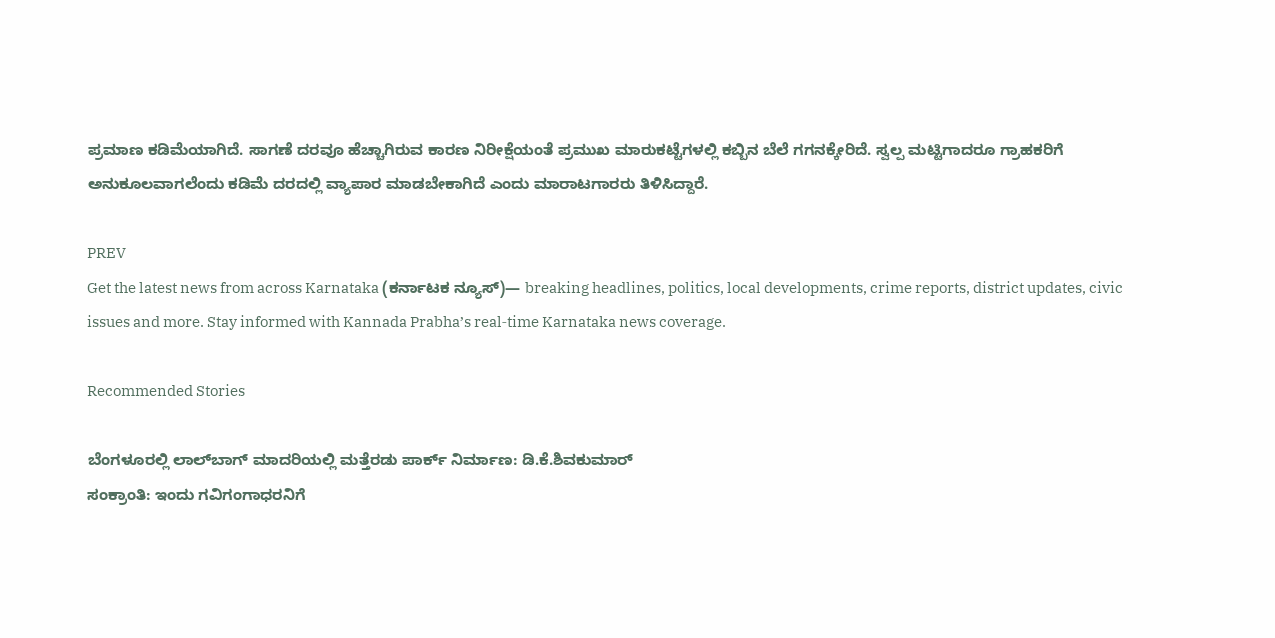ಪ್ರಮಾಣ ಕಡಿಮೆಯಾಗಿದೆ. ಸಾಗಣೆ ದರವೂ ಹೆಚ್ಚಾಗಿರುವ ಕಾರಣ ನಿರೀಕ್ಷೆಯಂತೆ ಪ್ರಮುಖ ಮಾರುಕಟ್ಟೆಗಳಲ್ಲಿ ಕಬ್ಬಿನ ಬೆಲೆ ಗಗನಕ್ಕೇರಿದೆ. ಸ್ವಲ್ಪ ಮಟ್ಟಿಗಾದರೂ ಗ್ರಾಹಕರಿಗೆ ಅನುಕೂಲವಾಗಲೆಂದು ಕಡಿಮೆ ದರದಲ್ಲಿ ವ್ಯಾಪಾರ ಮಾಡಬೇಕಾಗಿದೆ ಎಂದು ಮಾರಾಟಗಾರರು ತಿಳಿಸಿದ್ದಾರೆ.

PREV
Get the latest news from across Karnataka (ಕರ್ನಾಟಕ ನ್ಯೂಸ್)— breaking headlines, politics, local developments, crime reports, district updates, civic issues and more. Stay informed with Kannada Prabha’s real‑time Karnataka news coverage.

Recommended Stories

ಬೆಂಗಳೂರಲ್ಲಿ ಲಾಲ್‌ಬಾಗ್‌ ಮಾದರಿಯಲ್ಲಿ ಮತ್ತೆರಡು ಪಾರ್ಕ್‌ ನಿರ್ಮಾಣ: ಡಿ.ಕೆ.ಶಿವಕುಮಾರ್
ಸಂಕ್ರಾಂತಿ: ಇಂದು ಗವಿಗಂಗಾಧರನಿಗೆ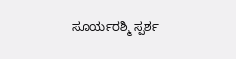ಸೂರ್ಯರಶ್ಮಿ ಸ್ಪರ್ಶ